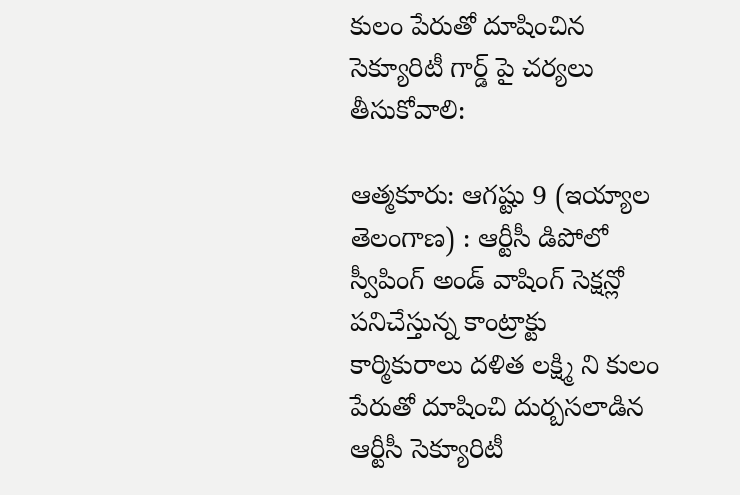కులం పేరుతో దూషించిన సెక్యూరిటీ గార్డ్‌ పై చర్యలు తీసుకోవాలి:

ఆత్మకూరు: ఆగష్టు 9 (ఇయ్యాల తెలంగాణ) : ఆర్టీసీ డిపోలో స్వీపింగ్‌ అండ్‌ వాషింగ్‌ సెక్షన్లో పనిచేస్తున్న కాంట్రాక్టు కార్మికురాలు దళిత లక్ష్మి ని కులం పేరుతో దూషించి దుర్బసలాడిన ఆర్టీసీ సెక్యూరిటీ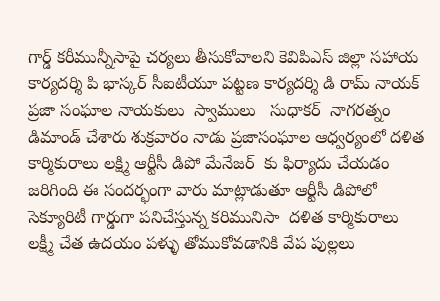గార్డ్‌ కరీమున్నీసాపై చర్యలు తీసుకోవాలని కెవిపిఎస్‌ జిల్లా సహాయ కార్యదర్శి పి భాస్కర్‌ సీఐటీయూ పట్టణ కార్యదర్శి డి రామ్‌ నాయక్‌  ప్రజా సంఘాల నాయకులు  స్వాములు   సుధాకర్‌  నాగరత్నం డిమాండ్‌ చేశారు శుక్రవారం నాడు ప్రజాసంఘాల ఆధ్వర్యంలో దళిత కార్మికురాలు లక్ష్మి ఆర్టీసీ డిపో మేనేజర్‌  కు ఫిర్యాదు చేయడం జరిగింది ఈ సందర్భంగా వారు మాట్లాడుతూ ఆర్టీసీ డిపోలో సెక్యూరిటీ గార్డుగా పనిచేస్తున్న కరిమునిసా  దళిత కార్మికురాలు లక్ష్మీ చేత ఉదయం పళ్ళు తోముకోవడానికి వేప పుల్లలు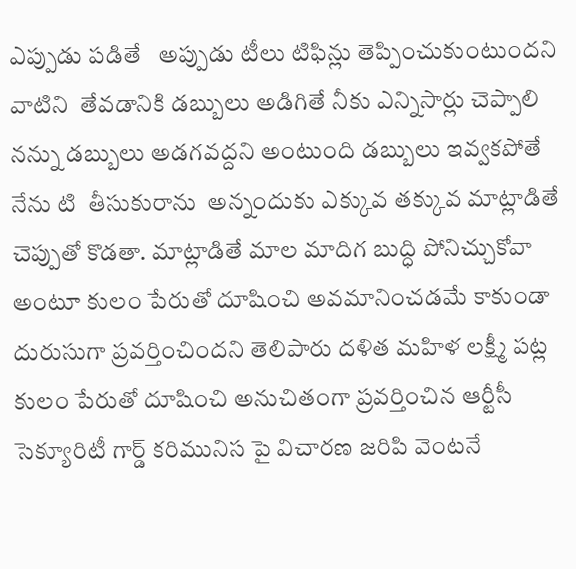ఎప్పుడు పడితే   అప్పుడు టీలు టిఫిన్లు తెప్పించుకుంటుందని వాటిని  తేవడానికి డబ్బులు అడిగితే నీకు ఎన్నిసార్లు చెప్పాలి నన్ను డబ్బులు అడగవద్దని అంటుంది డబ్బులు ఇవ్వకపోతే నేను టి  తీసుకురాను  అన్నందుకు ఎక్కువ తక్కువ మాట్లాడితే చెప్పుతో కొడతా. మాట్లాడితే మాల మాదిగ బుద్ధి పోనిచ్చుకోవా అంటూ కులం పేరుతో దూషించి అవమానించడమే కాకుండా దురుసుగా ప్రవర్తించిందని తెలిపారు దళిత మహిళ లక్ష్మీ పట్ల కులం పేరుతో దూషించి అనుచితంగా ప్రవర్తించిన ఆర్టీసీ సెక్యూరిటీ గార్డ్‌ కరిమునిస పై విచారణ జరిపి వెంటనే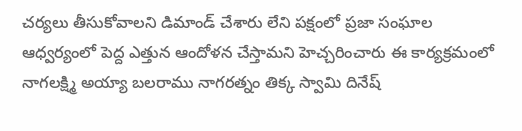చర్యలు తీసుకోవాలని డిమాండ్‌ చేశారు లేని పక్షంలో ప్రజా సంఘాల ఆధ్వర్యంలో పెద్ద ఎత్తున ఆందోళన చేస్తామని హెచ్చరించారు ఈ కార్యక్రమంలో నాగలక్ష్మి అయ్యా బలరాము నాగరత్నం తిక్క స్వామి దినేష్‌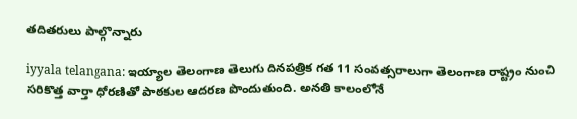తదితరులు పాల్గొన్నారు

iyyala telangana: ఇయ్యాల తెలంగాణ తెలుగు దినపత్రిక గత 11 సంవత్సరాలుగా తెలంగాణ రాష్ట్రం నుంచి సరికొత్త వార్తా ధోరణితో పాఠకుల ఆదరణ పొందుతుంది. అనతి కాలంలోనే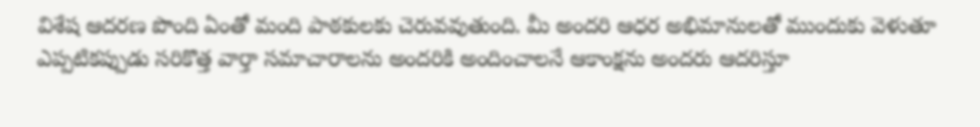విశేష ఆదరణ పొంది ఏంతో మంది పాఠకులకు చెరువవుతుంది. మీ అందరి ఆధర అభిమానులతో ముందుకు వెళుతూ ఎప్పటికప్పుడు సరికొత్త వార్తా సమాచారాలను అందరికి అందించాలనే ఆకాంక్షను అందరు ఆదరిస్తూ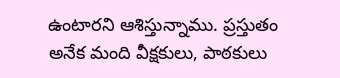ఉంటారని ఆశిస్తున్నాము. ప్రస్తుతం అనేక మంది వీక్షకులు, పాఠకులు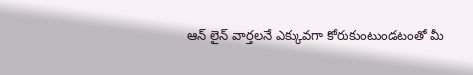ఆన్ లైన్ వార్తలనే ఎక్కువగా కోరుకుంటుండటంతో మీ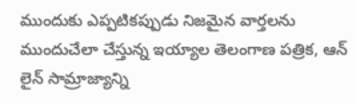ముందుకు ఎప్పటికప్పుడు నిజమైన వార్తలను ముందుచేలా చేస్తున్న ఇయ్యాల తెలంగాణ పత్రిక, ఆన్ లైన్ సామ్రాజ్యాన్ని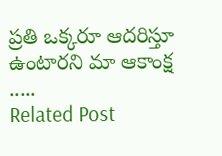ప్రతి ఒక్కరూ ఆదరిస్తూ ఉంటారని మా ఆకాంక్ష .....
Related Post